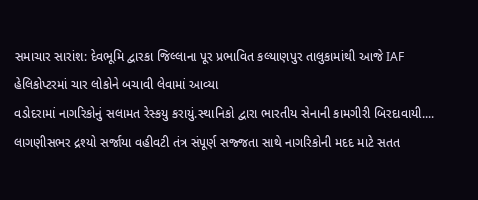સમાચાર સારાંશ: દેવભૂમિ દ્વારકા જિલ્લાના પૂર પ્રભાવિત કલ્યાણપુર તાલુકામાંથી આજે IAF હેલિકોપ્ટરમાં ચાર લોકોને બચાવી લેવામાં આવ્યા
વડોદરામાં નાગરિકોનું સલામત રેસ્કયુ કરાયું.સ્થાનિકો દ્વારા ભારતીય સેનાની કામગીરી બિરદાવાયી.... લાગણીસભર દ્રશ્યો સર્જાયા વહીવટી તંત્ર સંપૂર્ણ સજ્જતા સાથે નાગરિકોની મદદ માટે સતત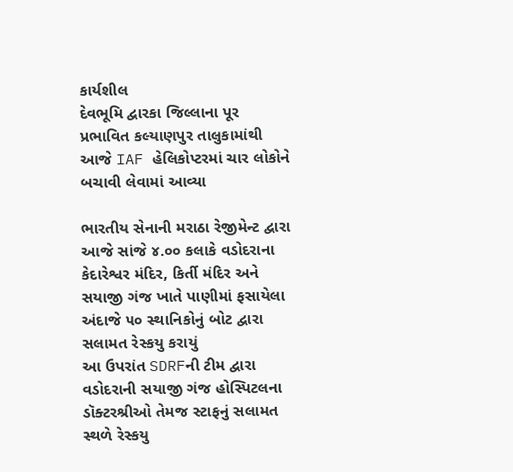કાર્યશીલ
દેવભૂમિ દ્વારકા જિલ્લાના પૂર પ્રભાવિત કલ્યાણપુર તાલુકામાંથી આજે IAF હેલિકોપ્ટરમાં ચાર લોકોને બચાવી લેવામાં આવ્યા

ભારતીય સેનાની મરાઠા રેજીમેન્ટ દ્વારા આજે સાંજે ૪.૦૦ કલાકે વડોદરાના કેદારેશ્વર મંદિર, કિર્તી મંદિર અને સયાજી ગંજ ખાતે પાણીમાં ફસાયેલા અંદાજે ૫૦ સ્થાનિકોનું બોટ દ્વારા સલામત રેસ્કયુ કરાયું
આ ઉપરાંત SDRFની ટીમ દ્વારા વડોદરાની સયાજી ગંજ હોસ્પિટલના ડૉક્ટરશ્રીઓ તેમજ સ્ટાફનું સલામત સ્થળે રેસ્કયુ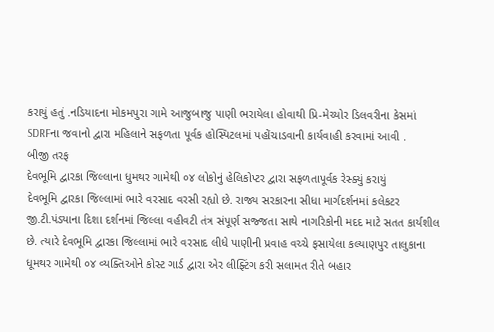કરાયું હતું .નડિયાદના મોકમપુરા ગામે આજુબાજુ પાણી ભરાયેલા હોવાથી પ્રિ-મેચ્યોર ડિલવરીના કેસમાં SDRFના જવાનો દ્વારા મહિલાને સફળતા પૂર્વક હોસ્પિટલમાં પહોંચાડવાની કાર્યવાહી કરવામાં આવી .
બીજી તરફ
દેવભૂમિ દ્વારકા જિલ્લાના ધુમથર ગામેથી ૦૪ લોકોનું હેલિકોપ્ટર દ્વારા સફળતાપૂર્વક રેસ્ક્યું કરાયું
દેવભૂમિ દ્વારકા જિલ્લામાં ભારે વરસાદ વરસી રહ્યો છે. રાજ્ય સરકારના સીધા માર્ગદર્શનમાં કલેકટર જી.ટી.પંડ્યાના દિશા દર્શનમાં જિલ્લા વહીવટી તંત્ર સંપૂર્ણ સજ્જતા સાથે નાગરિકોની મદદ માટે સતત કાર્યશીલ છે. ત્યારે દેવભૂમિ દ્વારકા જિલ્લામાં ભારે વરસાદ લીધે પાણીની પ્રવાહ વચ્ચે ફસાયેલા કલ્યાણપુર તાલુકાના ધૂમથર ગામેથી ૦૪ વ્યક્તિઓને કોસ્ટ ગાર્ડ દ્વારા એર લીફ્ટિંગ કરી સલામત રીતે બહાર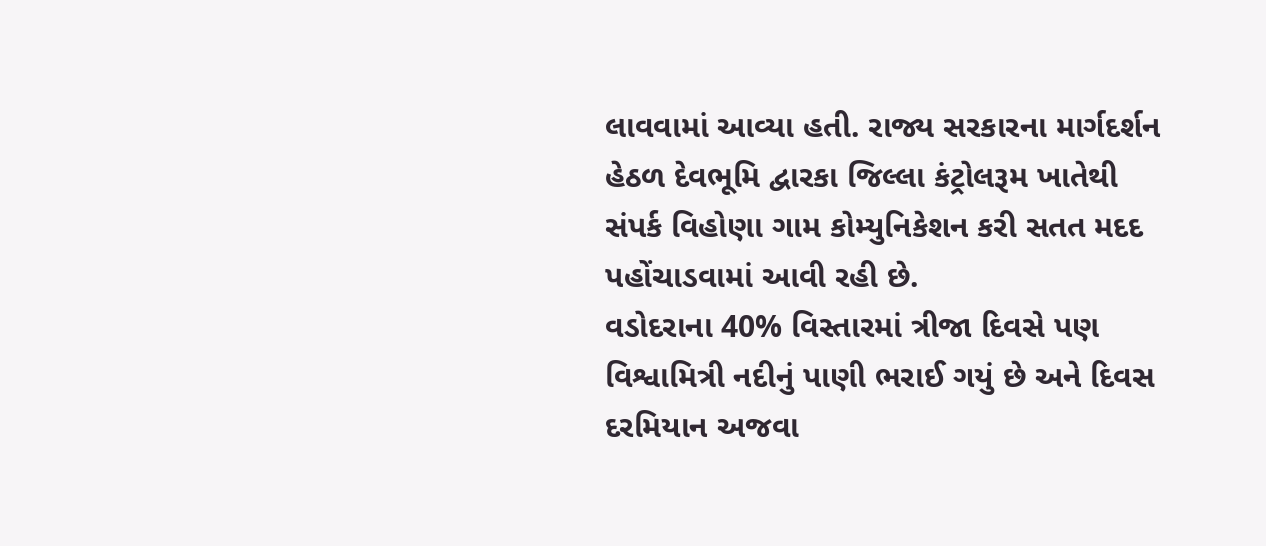લાવવામાં આવ્યા હતી. રાજ્ય સરકારના માર્ગદર્શન હેઠળ દેવભૂમિ દ્વારકા જિલ્લા કંટ્રોલરૂમ ખાતેથી સંપર્ક વિહોણા ગામ કોમ્યુનિકેશન કરી સતત મદદ પહોંચાડવામાં આવી રહી છે.
વડોદરાના 40% વિસ્તારમાં ત્રીજા દિવસે પણ વિશ્વામિત્રી નદીનું પાણી ભરાઈ ગયું છે અને દિવસ દરમિયાન અજવા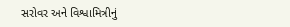સરોવર અને વિશ્વામિત્રીનું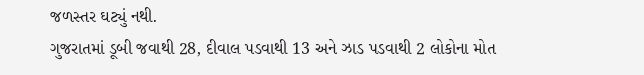જળસ્તર ઘટ્યું નથી.
ગુજરાતમાં ડૂબી જવાથી 28, દીવાલ પડવાથી 13 અને ઝાડ પડવાથી 2 લોકોના મોત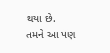થયા છે.
તમને આ પણ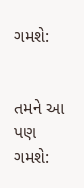ગમશે:


તમને આ પણ ગમશે: